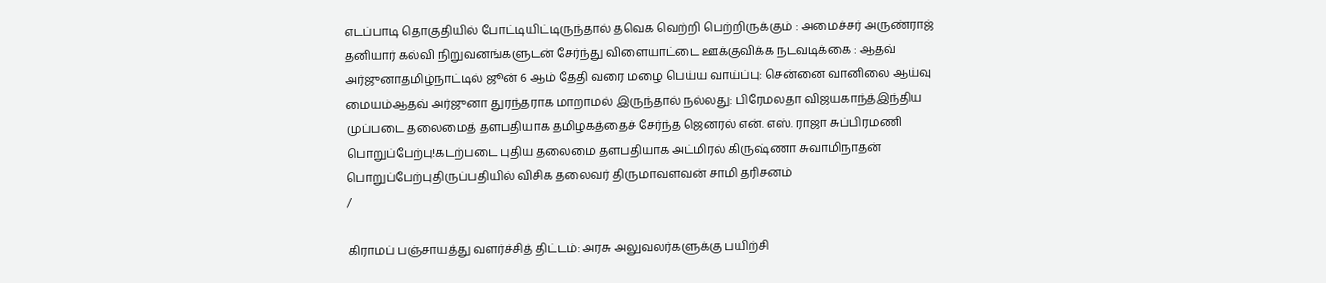எடப்பாடி தொகுதியில் போட்டியிட்டிருந்தால் தவெக வெற்றி பெற்றிருக்கும் : அமைச்சர் அருண்ராஜ் தனியார் கல்வி நிறுவனங்களுடன் சேர்ந்து விளையாட்டை ஊக்குவிக்க நடவடிக்கை : ஆதவ் அர்ஜுனாதமிழ்நாட்டில் ஜூன் 6 ஆம் தேதி வரை மழை பெய்ய வாய்ப்பு: சென்னை வானிலை ஆய்வு மையம்ஆதவ் அர்ஜுனா துரந்தராக மாறாமல் இருந்தால் நல்லது: பிரேமலதா விஜயகாந்த்இந்திய முப்படை தலைமைத் தளபதியாக தமிழகத்தைச் சேர்ந்த ஜெனரல் என். எஸ். ராஜா சுப்பிரமணி பொறுப்பேற்பு!கடற்படை புதிய தலைமை தளபதியாக அட்மிரல் கிருஷ்ணா சுவாமிநாதன் பொறுப்பேற்புதிருப்பதியில் விசிக தலைவர் திருமாவளவன் சாமி தரிசனம்
/

கிராமப் பஞ்சாயத்து வளர்ச்சித் திட்டம்: அரசு அலுவலர்களுக்கு பயிற்சி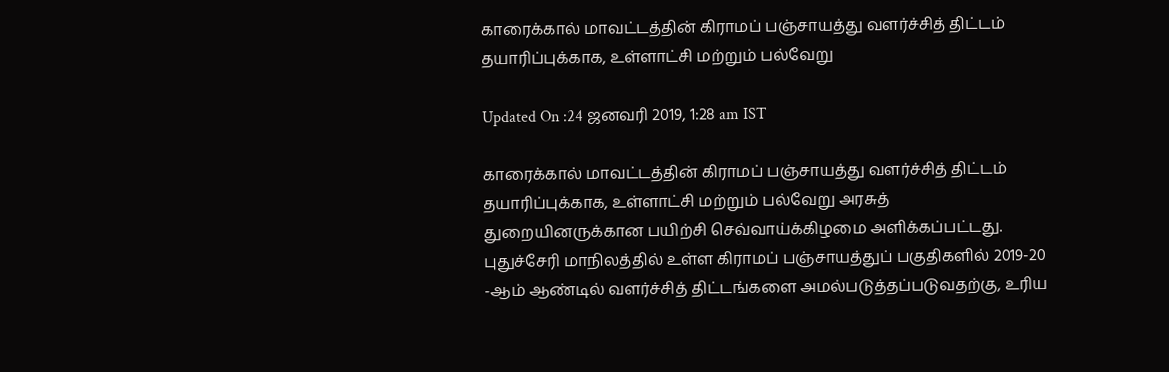காரைக்கால் மாவட்டத்தின் கிராமப் பஞ்சாயத்து வளர்ச்சித் திட்டம் தயாரிப்புக்காக, உள்ளாட்சி மற்றும் பல்வேறு

Updated On :24 ஜனவரி 2019, 1:28 am IST

காரைக்கால் மாவட்டத்தின் கிராமப் பஞ்சாயத்து வளர்ச்சித் திட்டம் தயாரிப்புக்காக, உள்ளாட்சி மற்றும் பல்வேறு அரசுத் துறையினருக்கான பயிற்சி செவ்வாய்க்கிழமை அளிக்கப்பட்டது.
புதுச்சேரி மாநிலத்தில் உள்ள கிராமப் பஞ்சாயத்துப் பகுதிகளில் 2019-20 -ஆம் ஆண்டில் வளர்ச்சித் திட்டங்களை அமல்படுத்தப்படுவதற்கு, உரிய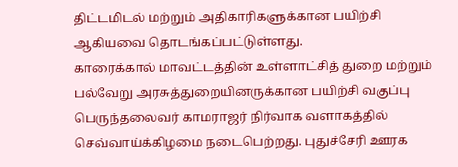திட்டமிடல் மற்றும் அதிகாரிகளுக்கான பயிற்சி ஆகியவை தொடங்கப்பட்டுள்ளது.
காரைக்கால் மாவட்டத்தின் உள்ளாட்சித் துறை மற்றும் பல்வேறு அரசுத்துறையினருக்கான பயிற்சி வகுப்பு பெருந்தலைவர் காமராஜர் நிர்வாக வளாகத்தில் செவ்வாய்க்கிழமை நடைபெற்றது. புதுச்சேரி ஊரக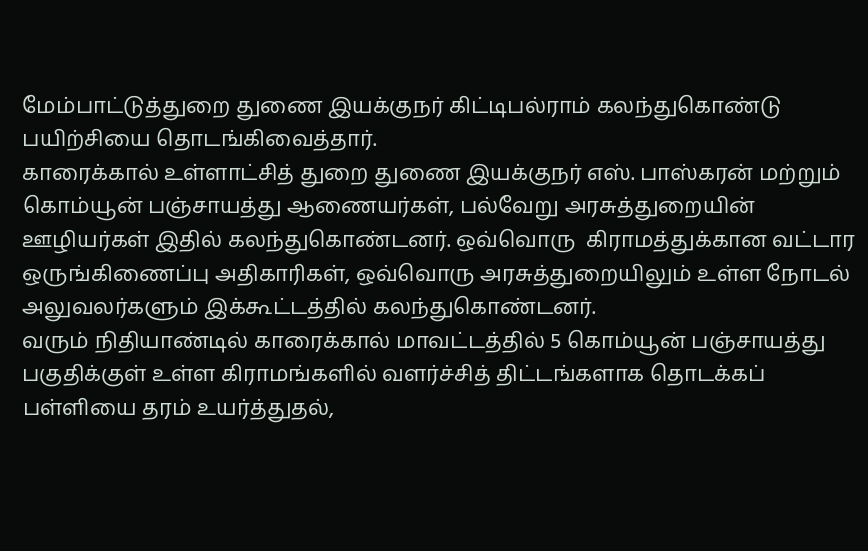மேம்பாட்டுத்துறை துணை இயக்குநர் கிட்டிபல்ராம் கலந்துகொண்டு பயிற்சியை தொடங்கிவைத்தார்.
காரைக்கால் உள்ளாட்சித் துறை துணை இயக்குநர் எஸ். பாஸ்கரன் மற்றும் கொம்யூன் பஞ்சாயத்து ஆணையர்கள், பல்வேறு அரசுத்துறையின் ஊழியர்கள் இதில் கலந்துகொண்டனர். ஒவ்வொரு  கிராமத்துக்கான வட்டார ஒருங்கிணைப்பு அதிகாரிகள், ஒவ்வொரு அரசுத்துறையிலும் உள்ள நோடல் அலுவலர்களும் இக்கூட்டத்தில் கலந்துகொண்டனர்.
வரும் நிதியாண்டில் காரைக்கால் மாவட்டத்தில் 5 கொம்யூன் பஞ்சாயத்து பகுதிக்குள் உள்ள கிராமங்களில் வளர்ச்சித் திட்டங்களாக தொடக்கப் பள்ளியை தரம் உயர்த்துதல்,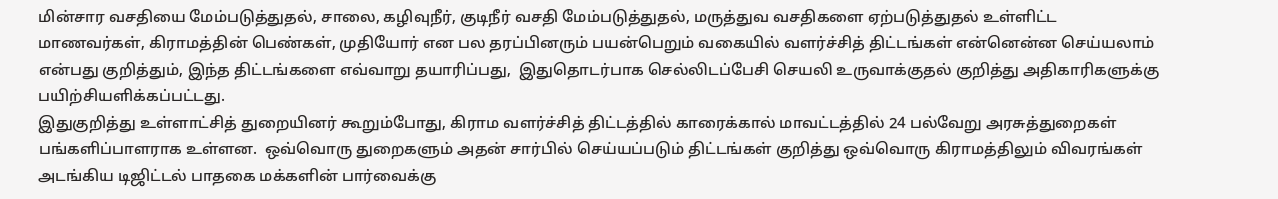மின்சார வசதியை மேம்படுத்துதல், சாலை, கழிவுநீர், குடிநீர் வசதி மேம்படுத்துதல், மருத்துவ வசதிகளை ஏற்படுத்துதல் உள்ளிட்ட மாணவர்கள், கிராமத்தின் பெண்கள், முதியோர் என பல தரப்பினரும் பயன்பெறும் வகையில் வளர்ச்சித் திட்டங்கள் என்னென்ன செய்யலாம் என்பது குறித்தும், இந்த திட்டங்களை எவ்வாறு தயாரிப்பது,  இதுதொடர்பாக செல்லிடப்பேசி செயலி உருவாக்குதல் குறித்து அதிகாரிகளுக்கு பயிற்சியளிக்கப்பட்டது.
இதுகுறித்து உள்ளாட்சித் துறையினர் கூறும்போது, கிராம வளர்ச்சித் திட்டத்தில் காரைக்கால் மாவட்டத்தில் 24 பல்வேறு அரசுத்துறைகள் பங்களிப்பாளராக உள்ளன.  ஒவ்வொரு துறைகளும் அதன் சார்பில் செய்யப்படும் திட்டங்கள் குறித்து ஒவ்வொரு கிராமத்திலும் விவரங்கள் அடங்கிய டிஜிட்டல் பாதகை மக்களின் பார்வைக்கு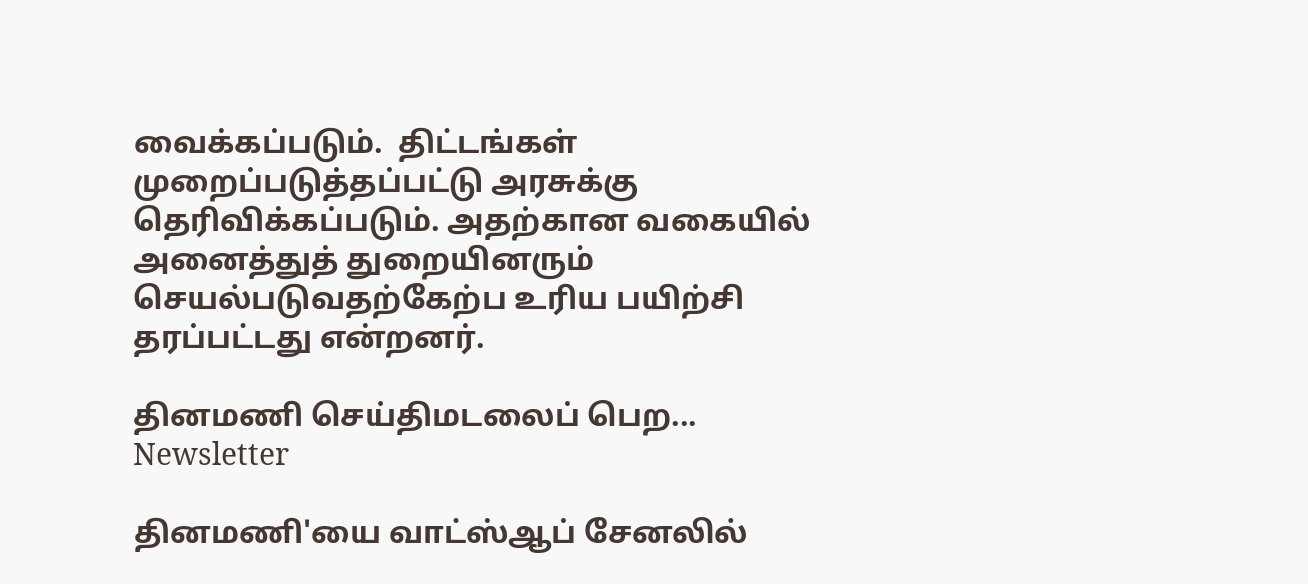வைக்கப்படும்.  திட்டங்கள் முறைப்படுத்தப்பட்டு அரசுக்கு தெரிவிக்கப்படும். அதற்கான வகையில் அனைத்துத் துறையினரும் செயல்படுவதற்கேற்ப உரிய பயிற்சி தரப்பட்டது என்றனர்.

தினமணி செய்திமடலைப் பெற... Newsletter

தினமணி'யை வாட்ஸ்ஆப் சேனலில்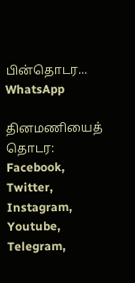பின்தொடர... WhatsApp

தினமணியைத் தொடர: Facebook, Twitter, Instagram, Youtube, Telegram,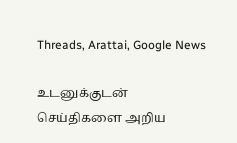Threads, Arattai, Google News

உடனுக்குடன் செய்திகளை அறிய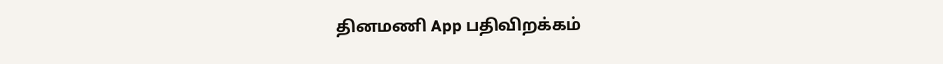தினமணி App பதிவிறக்கம்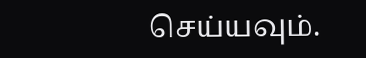செய்யவும்.